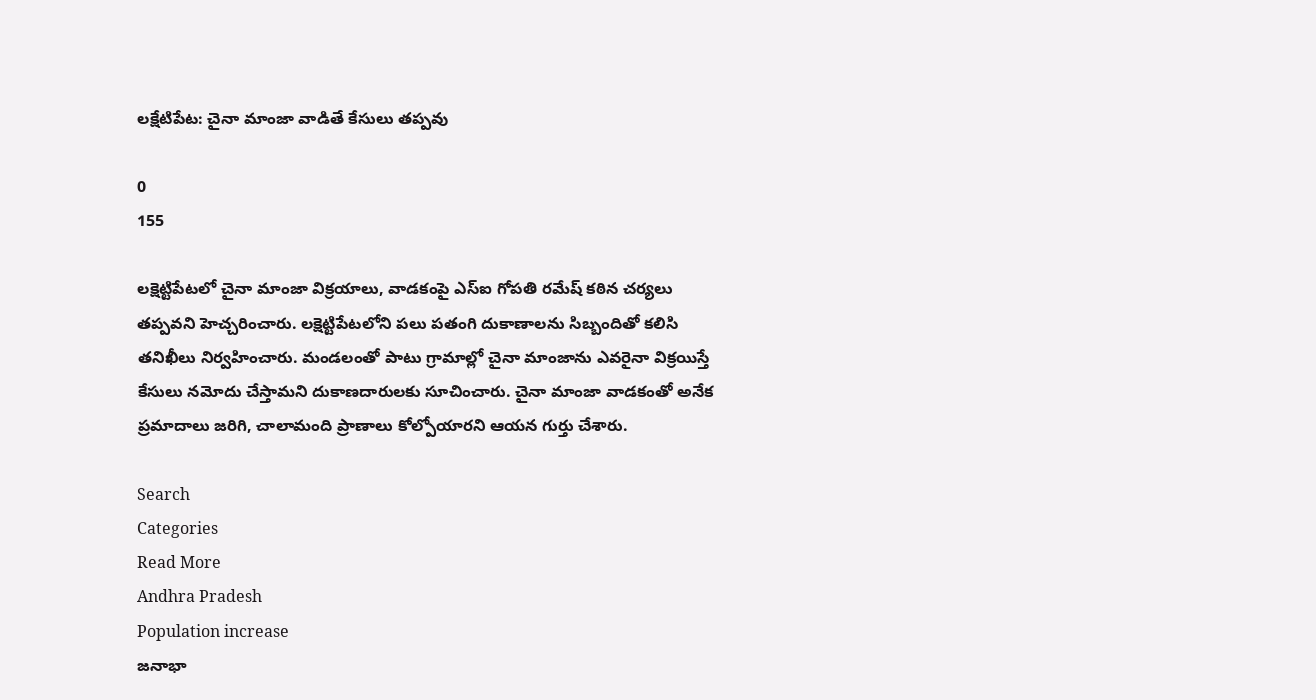లక్షేటిపేట: చైనా మాంజా వాడితే కేసులు తప్పవు

0
155

లక్షెట్టిపేటలో చైనా మాంజా విక్రయాలు, వాడకంపై ఎస్ఐ గోపతి రమేష్ కఠిన చర్యలు తప్పవని హెచ్చరించారు. లక్షెట్టిపేటలోని పలు పతంగి దుకాణాలను సిబ్బందితో కలిసి తనిఖీలు నిర్వహించారు. మండలంతో పాటు గ్రామాల్లో చైనా మాంజాను ఎవరైనా విక్రయిస్తే కేసులు నమోదు చేస్తామని దుకాణదారులకు సూచించారు. చైనా మాంజా వాడకంతో అనేక ప్రమాదాలు జరిగి, చాలామంది ప్రాణాలు కోల్పోయారని ఆయన గుర్తు చేశారు.

Search
Categories
Read More
Andhra Pradesh
Population increase
జనాభా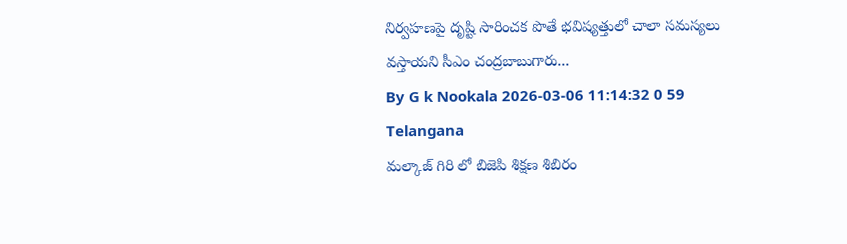నిర్వహణపై దృష్టి సారించక పొతే భవిష్యత్తులో చాలా సమస్యలు వస్తాయని సీఎం చంద్రబాబుగారు...
By G k Nookala 2026-03-06 11:14:32 0 59
Telangana
మల్కాజ్ గిరి లో బిజెపి శిక్షణ శిబిరం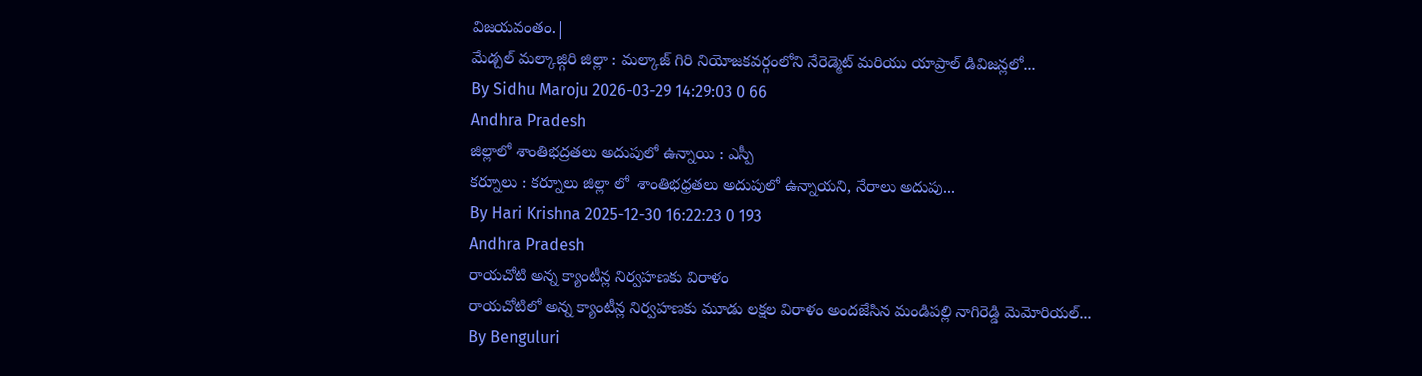విజయవంతం.|
మేడ్చల్ మల్కాజ్గిరి జిల్లా : మల్కాజ్ గిరి నియోజకవర్గంలోని నేరెడ్మెట్ మరియు యాప్రాల్ డివిజన్లలో...
By Sidhu Maroju 2026-03-29 14:29:03 0 66
Andhra Pradesh
జిల్లాలో శాంతిభద్రతలు అదుపులో ఉన్నాయి : ఎస్పీ
కర్నూలు : కర్నూలు జిల్లా లో  శాంతిభధ్రతలు అదుపులో ఉన్నాయని, నేరాలు అదుపు...
By Hari Krishna 2025-12-30 16:22:23 0 193
Andhra Pradesh
రాయచోటి అన్న క్యాంటీన్ల నిర్వహణకు విరాళం
రాయచోటిలో అన్న క్యాంటీన్ల నిర్వహణకు మూడు లక్షల విరాళం అందజేసిన మండిపల్లి నాగిరెడ్డి మెమోరియల్...
By Benguluri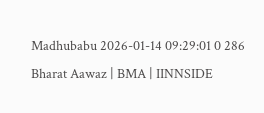Madhubabu 2026-01-14 09:29:01 0 286
Bharat Aawaz | BMA | IINNSIDE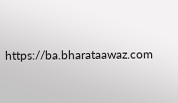https://ba.bharataawaz.com